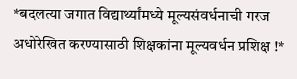*बदलत्या जगात विद्यार्थ्यांमध्ये मूल्यसंवर्धनाची गरज अधोरेखित करण्यासाठी शिक्षकांना मूल्यवर्धन प्रशिक्ष !*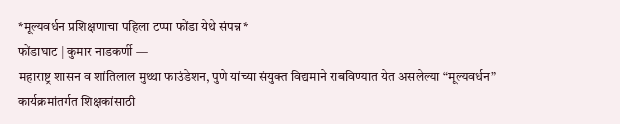*मूल्यवर्धन प्रशिक्षणाचा पहिला टप्पा फोंडा येथे संपन्न*
फोंडाघाट | कुमार नाडकर्णी —
महाराष्ट्र शासन व शांतिलाल मुथ्था फाउंडेशन, पुणे यांच्या संयुक्त विद्यमाने राबविण्यात येत असलेल्या “मूल्यवर्धन” कार्यक्रमांतर्गत शिक्षकांसाठी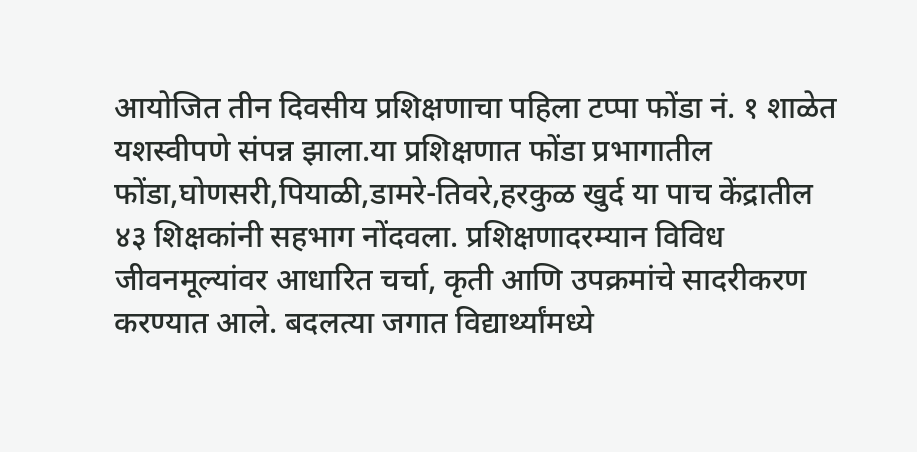आयोजित तीन दिवसीय प्रशिक्षणाचा पहिला टप्पा फोंडा नं. १ शाळेत यशस्वीपणे संपन्न झाला.या प्रशिक्षणात फोंडा प्रभागातील फोंडा,घोणसरी,पियाळी,डामरे-तिवरे,हरकुळ खुर्द या पाच केंद्रातील ४३ शिक्षकांनी सहभाग नोंदवला. प्रशिक्षणादरम्यान विविध जीवनमूल्यांवर आधारित चर्चा, कृती आणि उपक्रमांचे सादरीकरण करण्यात आले. बदलत्या जगात विद्यार्थ्यांमध्ये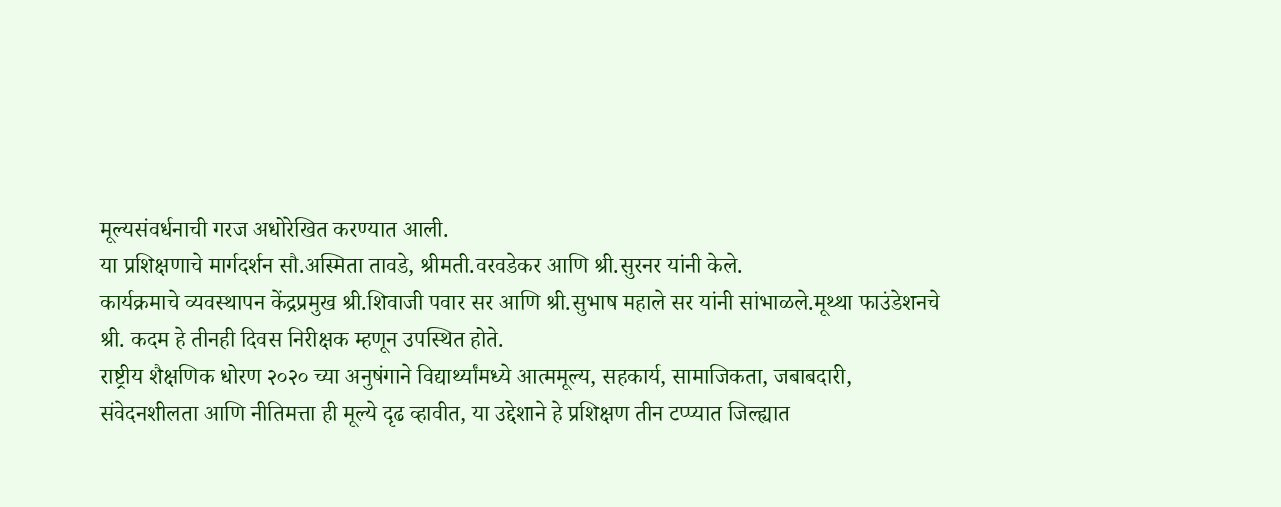मूल्यसंवर्धनाची गरज अधोरेखित करण्यात आली.
या प्रशिक्षणाचे मार्गदर्शन सौ.अस्मिता तावडे, श्रीमती.वरवडेकर आणि श्री.सुरनर यांनी केले.
कार्यक्रमाचे व्यवस्थापन केंद्रप्रमुख श्री.शिवाजी पवार सर आणि श्री.सुभाष महाले सर यांनी सांभाळले.मूथ्था फाउंडेशनचे श्री. कदम हे तीनही दिवस निरीक्षक म्हणून उपस्थित होते.
राष्ट्रीय शैक्षणिक धोरण २०२० च्या अनुषंगाने विद्यार्थ्यांमध्ये आत्ममूल्य, सहकार्य, सामाजिकता, जबाबदारी, संवेदनशीलता आणि नीतिमत्ता ही मूल्ये दृढ व्हावीत, या उद्देशाने हे प्रशिक्षण तीन टप्प्यात जिल्ह्यात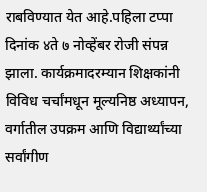राबविण्यात येत आहे.पहिला टप्पा दिनांक ४ते ७ नोव्हेंबर रोजी संपन्न झाला. कार्यक्रमादरम्यान शिक्षकांनी विविध चर्चांमधून मूल्यनिष्ठ अध्यापन, वर्गातील उपक्रम आणि विद्यार्थ्यांच्या सर्वांगीण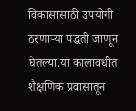विकासासाठी उपयोगी ठरणाऱ्या पद्धती जाणून घेतल्या.या कालावधीत शैक्षणिक प्रवासातून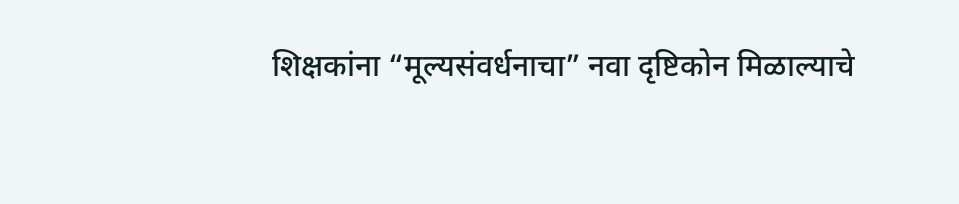शिक्षकांना “मूल्यसंवर्धनाचा” नवा दृष्टिकोन मिळाल्याचे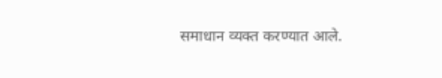समाधान व्यक्त करण्यात आले.